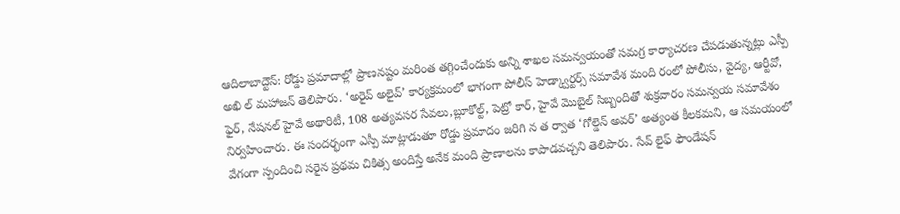ఆదిలాబాద్టౌన్: రోడ్డు ప్రమాదాల్లో ప్రాణనష్టం మరింత తగ్గించేందుకు అన్ని శాఖల సమన్వయంతో సమగ్ర కార్యాచరణ చేపడుతున్నట్లు ఎస్పీ అఖి ల్ మహాజన్ తెలిపారు. ‘అరైవ్ అలైవ్’ కార్యక్రమంలో భాగంగా పోలీస్ హెడ్క్వార్టర్స్ సమావేశ మంది రంలో పోలీసు, వైద్య, ఆర్టీవో, ఫైర్, నేషనల్ హైవే అథారిటీ, 108 అత్యవసర సేవలు,బ్లూకోల్ట్, పెట్రో కార్, హైవే మొబైల్ సిబ్బందితో శుక్రవారం సమన్వయ సమావేశం నిర్వహించారు. ఈ సందర్భంగా ఎస్పీ మాట్లాడుతూ రోడ్డు ప్రమాదం జరిగి న త ర్వాత ‘గోల్డెన్ అవర్’ అత్యంత కీలకమని, ఆ సమయంలో వేగంగా స్పందించి సరైన ప్రథమ చికిత్స అందిస్తే అనేక మంది ప్రాణాలను కాపాడవచ్చని తెలిపారు. సేవ్ లైఫ్ ఫౌండేషన్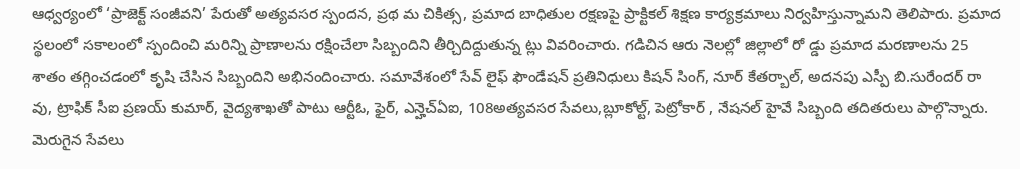ఆధ్వర్యంలో ‘ప్రాజెక్ట్ సంజీవని’ పేరుతో అత్యవసర స్పందన, ప్రథ మ చికిత్స, ప్రమాద బాధితుల రక్షణపై ప్రాక్టికల్ శిక్షణ కార్యక్రమాలు నిర్వహిస్తున్నామని తెలిపారు. ప్రమాద స్థలంలో సకాలంలో స్పందించి మరిన్ని ప్రాణాలను రక్షించేలా సిబ్బందిని తీర్చిదిద్దుతున్న ట్లు వివరించారు. గడిచిన ఆరు నెలల్లో జిల్లాలో రో డ్డు ప్రమాద మరణాలను 25 శాతం తగ్గించడంలో కృషి చేసిన సిబ్బందిని అభినందించారు. సమావేశంలో సేవ్ లైఫ్ ఫౌండేషన్ ప్రతినిధులు కిషన్ సింగ్, నూర్ కేతర్బాల్, అదనపు ఎస్పీ బి.సురేందర్ రా వు, ట్రాఫిక్ సీఐ ప్రణయ్ కుమార్, వైద్యశాఖతో పాటు ఆర్టీఓ, ఫైర్, ఎన్హెచ్ఏఐ, 108అత్యవసర సేవలు,బ్లూకోల్ట్, పెట్రోకార్ , నేషనల్ హైవే సిబ్బంది తదితరులు పాల్గొన్నారు.
మెరుగైన సేవలు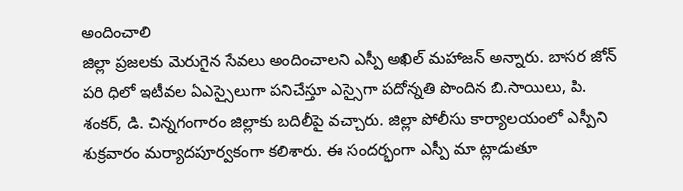అందించాలి
జిల్లా ప్రజలకు మెరుగైన సేవలు అందించాలని ఎస్పీ అఖిల్ మహాజన్ అన్నారు. బాసర జోన్ పరి ధిలో ఇటీవల ఏఎస్సైలుగా పనిచేస్తూ ఎస్సైగా పదోన్నతి పొందిన బి.సాయిలు, పి. శంకర్, డి. చిన్నగంగారం జిల్లాకు బదిలీపై వచ్చారు. జిల్లా పోలీసు కార్యాలయంలో ఎస్పీని శుక్రవారం మర్యాదపూర్వకంగా కలిశారు. ఈ సందర్భంగా ఎస్పీ మా ట్లాడుతూ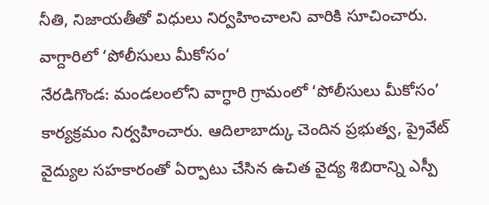నీతి, నిజాయతీతో విధులు నిర్వహించాలని వారికి సూచించారు.
వాగ్దారిలో ‘పోలీసులు మీకోసం‘
నేరడిగొండ: మండలంలోని వాగ్ధారి గ్రామంలో ‘పోలీసులు మీకోసం’ కార్యక్రమం నిర్వహించారు. ఆదిలాబాద్కు చెందిన ప్రభుత్వ, ప్రైవేట్ వైద్యుల సహకారంతో ఏర్పాటు చేసిన ఉచిత వైద్య శిబిరాన్ని ఎస్పీ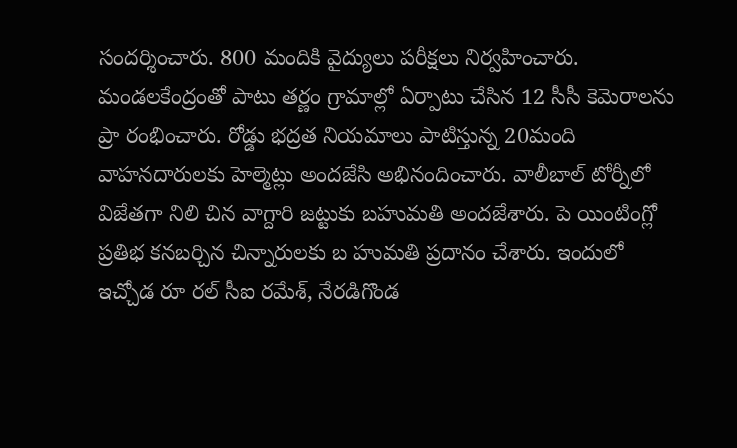సందర్శించారు. 800 మందికి వైద్యులు పరీక్షలు నిర్వహించారు. మండలకేంద్రంతో పాటు తర్ణం గ్రామాల్లో ఏర్పాటు చేసిన 12 సీసీ కెమెరాలను ప్రా రంభించారు. రోడ్డు భద్రత నియమాలు పాటిస్తున్న 20మంది వాహనదారులకు హెల్మెట్లు అందజేసి అభినందించారు. వాలీబాల్ టోర్నీలో విజేతగా నిలి చిన వాగ్దారి జట్టుకు బహుమతి అందజేశారు. పె యింటింగ్లో ప్రతిభ కనబర్చిన చిన్నారులకు బ హుమతి ప్రదానం చేశారు. ఇందులో ఇచ్చోడ రూ రల్ సీఐ రమేశ్, నేరడిగొండ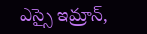ఎస్సై ఇమ్రాన్,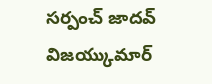సర్పంచ్ జాదవ్ విజయ్కుమార్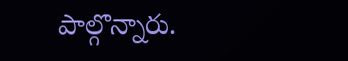పాల్గొన్నారు.